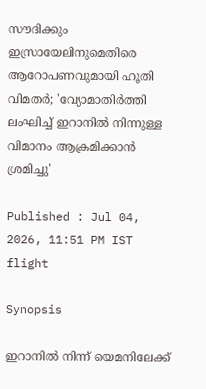സൗദിക്കും ഇസ്രായേലിനുമെതിരെ ആറോപണവുമായി ഹൂതി വിമതർ; 'വ്യോമാതിർത്തി ലംഘിച്ച് ഇറാനിൽ നിന്നുള്ള വിമാനം ആക്രമിക്കാൻ ശ്രമിച്ചു'

Published : Jul 04, 2026, 11:51 PM IST
flight

Synopsis

ഇറാനിൽ നിന്ന് യെമനിലേക്ക്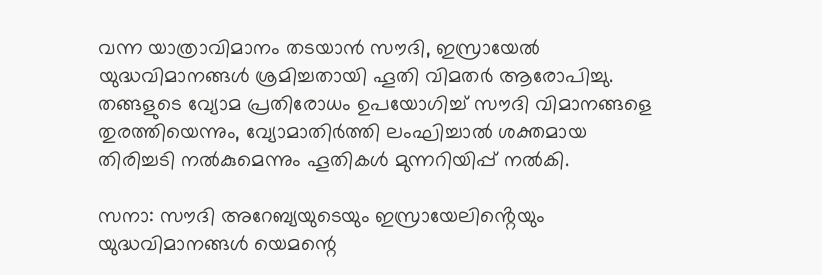വന്ന യാത്രാവിമാനം തടയാൻ സൗദി, ഇസ്രായേൽ യുദ്ധവിമാനങ്ങൾ ശ്രമിച്ചതായി ഹൂതി വിമതർ ആരോപിച്ചു. തങ്ങളുടെ വ്യോമ പ്രതിരോധം ഉപയോഗിച്ച് സൗദി വിമാനങ്ങളെ തുരത്തിയെന്നും, വ്യോമാതിർത്തി ലംഘിച്ചാൽ ശക്തമായ തിരിച്ചടി നൽകുമെന്നും ഹൂതികൾ മുന്നറിയിപ്പ് നൽകി.

സനാ: സൗദി അറേബ്യയുടെയും ഇസ്രായേലിൻ്റെയും യുദ്ധവിമാനങ്ങൾ യെമന്റെ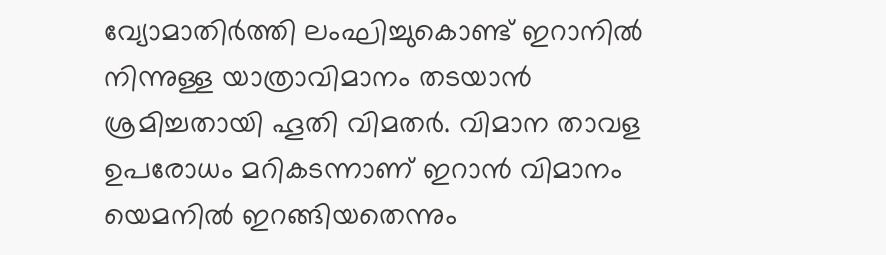വ്യോമാതിർത്തി ലംഘിച്ചുകൊണ്ട് ഇറാനിൽ നിന്നുള്ള യാത്രാവിമാനം തടയാൻ ശ്രമിച്ചതായി ഹൂതി വിമതർ. വിമാന താവള ഉപരോധം മറികടന്നാണ് ഇറാൻ വിമാനം യെമനിൽ ഇറങ്ങിയതെന്നും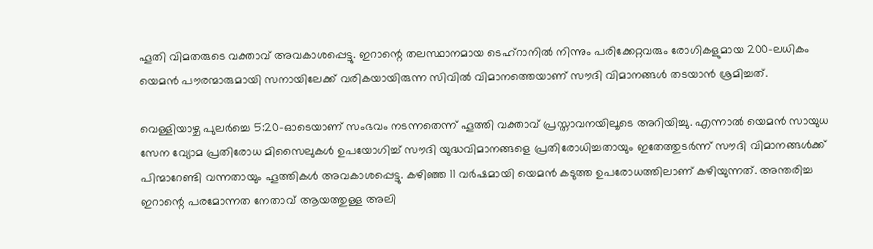ഹൂതി വിമതരുടെ വക്താവ് അവകാശപ്പെട്ടു. ഇറാന്റെ തലസ്ഥാനമായ ടെഹ്റാനിൽ നിന്നും പരിക്കേറ്റവരും രോഗികളുമായ 200-ലധികം യെമൻ പൗരന്മാരുമായി സനായിലേക്ക് വരികയായിരുന്ന സിവിൽ വിമാനത്തെയാണ് സൗദി വിമാനങ്ങൾ തടയാൻ ശ്രമിച്ചത്.

വെള്ളിയാഴ്ച പുലർച്ചെ 5:20-ഓടെയാണ് സംഭവം നടന്നതെന്ന് ഹൂത്തി വക്താവ് പ്രസ്താവനയിലൂടെ അറിയിച്ചു. എന്നാൽ യെമൻ സായുധ സേന വ്യോമ പ്രതിരോധ മിസൈലുകൾ ഉപയോഗിച്ച് സൗദി യുദ്ധവിമാനങ്ങളെ പ്രതിരോധിച്ചതായും ഇതേത്തുടർന്ന് സൗദി വിമാനങ്ങൾക്ക് പിന്മാറേണ്ടി വന്നതായും ഹൂത്തികൾ അവകാശപ്പെട്ടു. കഴിഞ്ഞ 11 വർഷമായി യെമൻ കടുത്ത ഉപരോധത്തിലാണ് കഴിയുന്നത്. അന്തരിച്ച ഇറാന്റെ പരമോന്നത നേതാവ് ആയത്തുള്ള അലി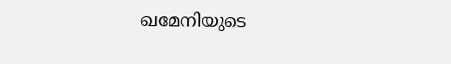ഖമേനിയുടെ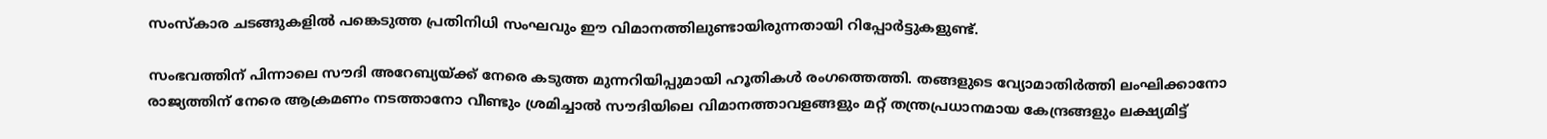സംസ്‌കാര ചടങ്ങുകളിൽ പങ്കെടുത്ത പ്രതിനിധി സംഘവും ഈ വിമാനത്തിലുണ്ടായിരുന്നതായി റിപ്പോർട്ടുകളുണ്ട്.

സംഭവത്തിന് പിന്നാലെ സൗദി അറേബ്യയ്ക്ക് നേരെ കടുത്ത മുന്നറിയിപ്പുമായി ഹൂതികൾ രംഗത്തെത്തി. തങ്ങളുടെ വ്യോമാതിർത്തി ലംഘിക്കാനോ രാജ്യത്തിന് നേരെ ആക്രമണം നടത്താനോ വീണ്ടും ശ്രമിച്ചാൽ സൗദിയിലെ വിമാനത്താവളങ്ങളും മറ്റ് തന്ത്രപ്രധാനമായ കേന്ദ്രങ്ങളും ലക്ഷ്യമിട്ട്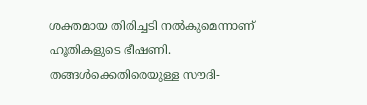ശക്തമായ തിരിച്ചടി നൽകുമെന്നാണ് ഹൂതികളുടെ ഭീഷണി. തങ്ങൾക്കെതിരെയുള്ള സൗദി-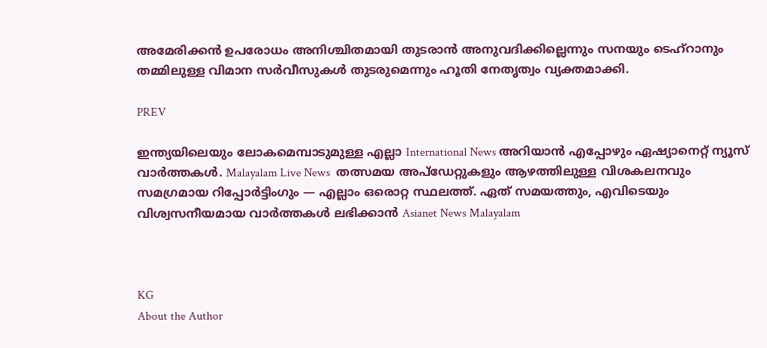അമേരിക്കൻ ഉപരോധം അനിശ്ചിതമായി തുടരാൻ അനുവദിക്കില്ലെന്നും സനയും ടെഹ്റാനും തമ്മിലുള്ള വിമാന സർവീസുകൾ തുടരുമെന്നും ഹൂതി നേതൃത്വം വ്യക്തമാക്കി.

PREV

ഇന്ത്യയിലെയും ലോകമെമ്പാടുമുള്ള എല്ലാ International News അറിയാൻ എപ്പോഴും ഏഷ്യാനെറ്റ് ന്യൂസ് വാർത്തകൾ. Malayalam Live News  തത്സമയ അപ്‌ഡേറ്റുകളും ആഴത്തിലുള്ള വിശകലനവും സമഗ്രമായ റിപ്പോർട്ടിംഗും — എല്ലാം ഒരൊറ്റ സ്ഥലത്ത്. ഏത് സമയത്തും, എവിടെയും വിശ്വസനീയമായ വാർത്തകൾ ലഭിക്കാൻ Asianet News Malayalam



KG
About the Author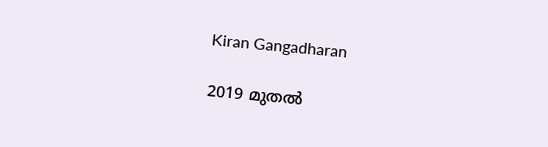Kiran Gangadharan

2019 മുതല്‍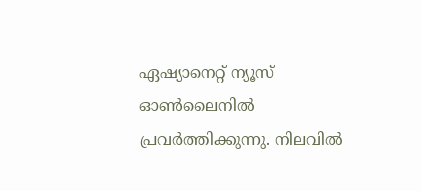ഏഷ്യാനെറ്റ് ന്യൂസ് ഓണ്‍ലൈനില്‍ പ്രവര്‍ത്തിക്കുന്നു. നിലവില്‍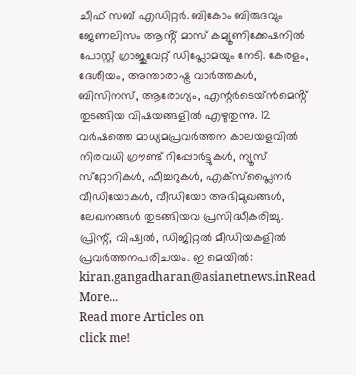ചീഫ് സബ് എഡിറ്റർ. ബികോം ബിരുദവും ജേണലിസം ആൻ്റ് മാസ് കമ്യൂണിക്കേഷനിൽ പോസ്റ്റ് ഗ്രാജുവേറ്റ് ഡിപ്ലോമയും നേടി. കേരളം, ദേശീയം, അന്താരാഷ്ട്ര വാര്‍ത്തകള്‍, ബിസിനസ്, ആരോഗ്യം, എന്റർടെയ്ൻമെൻ്റ് തുടങ്ങിയ വിഷയങ്ങളില്‍ എഴുതുന്നു. 12 വര്‍ഷത്തെ മാധ്യമപ്രവര്‍ത്തന കാലയളവില്‍ നിരവധി ഗ്രൗണ്ട് റിപ്പോര്‍ട്ടുകള്‍, ന്യൂസ് സ്‌റ്റോറികള്‍, ഫീച്ചറുകള്‍, എക്‌സ്‌പ്ലൈന‍ർ വീഡിയോകൾ, വീഡിയോ അഭിമുഖങ്ങള്‍, ലേഖനങ്ങള്‍ തുടങ്ങിയവ പ്രസിദ്ധീകരിച്ചു. പ്രിന്റ്, വിഷ്വല്‍, ഡിജിറ്റല്‍ മീഡിയകളില്‍ പ്രവര്‍ത്തനപരിചയം. ഇ മെയില്‍: kiran.gangadharan@asianetnews.inRead More...
Read more Articles on
click me!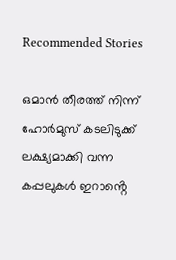Recommended Stories

ഒമാൻ തീരത്ത് നിന്ന് ഹോർമുസ് കടലിടുക്ക് ലക്ഷ്യമാക്കി വന്ന കപ്പലുകൾ ഇറാൻ്റെ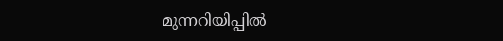മുന്നറിയിപ്പിൽ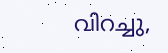വിറച്ചു,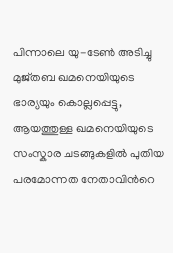പിന്നാലെ യു-ടേൺ അടിച്ചു
മുജ്തബ ഖമനെയിയുടെ ഭാര്യയും കൊല്ലപ്പെട്ടു, ആയത്തുള്ള ഖമനെയിയുടെ സംസ്കാര ചടങ്ങുകളിൽ പുതിയ പരമോന്നത നേതാവിന്‍റെ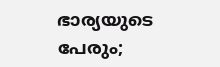ഭാര്യയുടെ പേരും;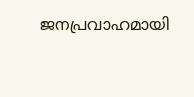ജനപ്രവാഹമായി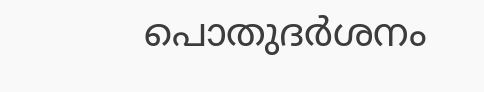പൊതുദർശനം